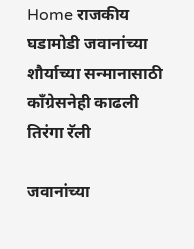Home राजकीय घडामोडी जवानांच्या शौर्याच्या सन्मानासाठी काँग्रेसनेही काढली तिरंगा रॅली

जवानांच्या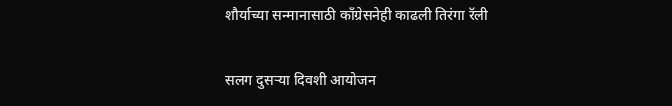शौर्याच्या सन्मानासाठी काँग्रेसनेही काढली तिरंगा रॅली

सलग दुसऱ्या दिवशी आयोजन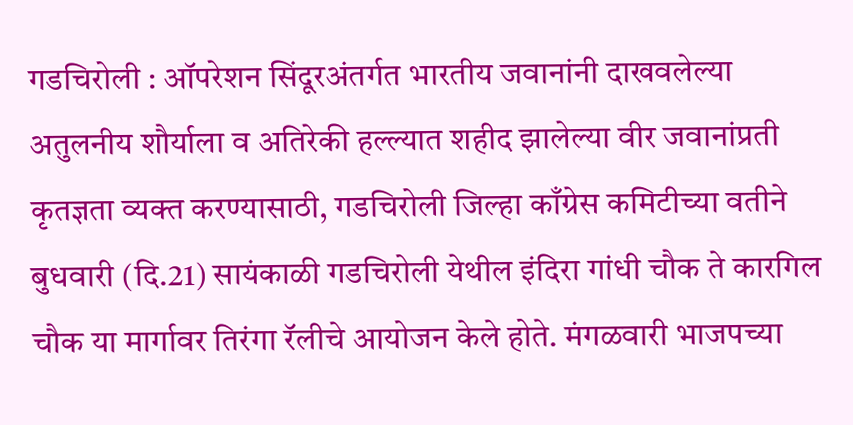गडचिरोली : ऑपरेशन सिंदूरअंतर्गत भारतीय जवानांनी दाखवलेल्या अतुलनीय शौर्याला व अतिरेकी हल्ल्यात शहीद झालेल्या वीर जवानांप्रती कृतज्ञता व्यक्त करण्यासाठी, गडचिरोली जिल्हा काँग्रेस कमिटीच्या वतीने बुधवारी (दि.21) सायंकाळी गडचिरोली येथील इंदिरा गांधी चौक ते कारगिल चौक या मार्गावर तिरंगा रॅलीचे आयोजन केले होते. मंगळवारी भाजपच्या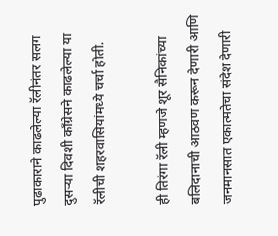पुढाकाराने काढलेल्या रॅलीनंतर सलग दुसऱ्या दिवशी काँग्रेसने काढलेल्या या रॅलीची शहरवासियांमध्ये चर्चा होती.

ही तिरंगा रॅली म्हणजे शूर सैनिकांच्या बलिदानाची आठवण करून देणारी आणि जनमानसात एकात्मतेचा संदेश देणारी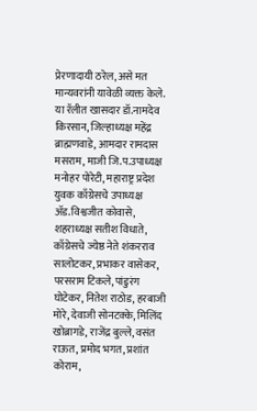प्रेरणादायी ठरेल, असे मत मान्यवरांनी यावेळी व्यक्त केले. या रॅलीत खासदार डॉ.नामदेव किरसान, जिल्हाध्यक्ष महेंद्र ब्राह्मणवाडे, आमदार रामदास मसराम, माजी जि.प.उपाध्यक्ष मनोहर पोरेटी, महाराष्ट्र प्रदेश युवक काँग्रेसचे उपाध्यक्ष ॲड.विश्वजीत कोवासे, शहराध्यक्ष सतीश विधाते, काँग्रेसचे ज्येष्ठ नेते शंकरराव सालोटकर, प्रभाकर वासेकर, परसराम टिकले, पांडुरंग घोटेकर, नितेश राठोड, हरबाजी मोरे, देवाजी सोनटक्के, मिलिंद खोब्रागडे, राजेंद्र बुल्ले, वसंत राऊत, प्रमोद भगत, प्रशांत कोराम,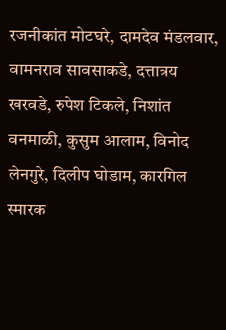रजनीकांत मोटघरे, दामदेव मंडलवार, वामनराव सावसाकडे, दत्तात्रय खरवडे, रुपेश टिकले, निशांत वनमाळी, कुसुम आलाम, विनोद लेनगुरे, दिलीप घोडाम, कारगिल स्मारक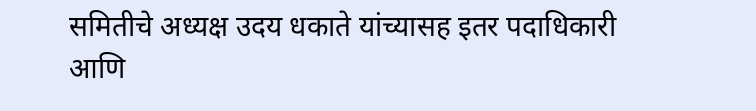समितीचे अध्यक्ष उदय धकाते यांच्यासह इतर पदाधिकारी आणि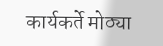कार्यकर्ते मोठ्या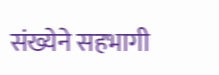संख्येने सहभागी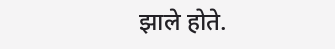झाले होते.